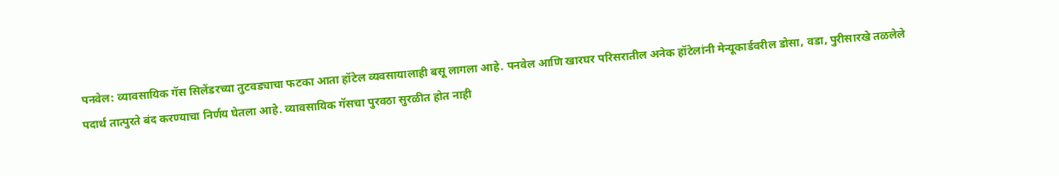पनवेल: व्यावसायिक गॅस सिलेंडरच्या तुटवड्याचा फटका आता हॉटेल व्यवसायालाही बसू लागला आहे. पनवेल आणि खारघर परिसरातील अनेक हॉटेलांनी मेन्यूकार्डवरील डोसा, वडा, पुरीसारखे तळलेले पदार्थ तात्पुरते बंद करण्याचा निर्णय घेतला आहे. व्यावसायिक गॅसचा पुरवठा सुरळीत होत नाही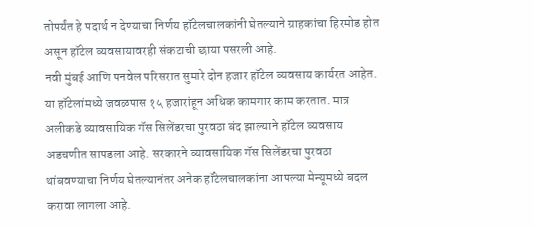तोपर्यंत हे पदार्थ न देण्याचा निर्णय हॉटेलचालकांनी घेतल्याने ग्राहकांचा हिरमोड होत असून हॉटेल व्यवसायावरही संकटाची छाया पसरली आहे.
नवी मुंबई आणि पनवेल परिसरात सुमारे दोन हजार हॉटेल व्यवसाय कार्यरत आहेत. या हॉटेलांमध्ये जवळपास १५ हजारांहून अधिक कामगार काम करतात. मात्र अलीकडे व्यावसायिक गॅस सिलेंडरचा पुरवठा बंद झाल्याने हॉटेल व्यवसाय अडचणीत सापडला आहे. सरकारने व्यावसायिक गॅस सिलेंडरचा पुरवठा थांबवण्याचा निर्णय घेतल्यानंतर अनेक हॉटेलचालकांना आपल्या मेन्यूमध्ये बदल करावा लागला आहे.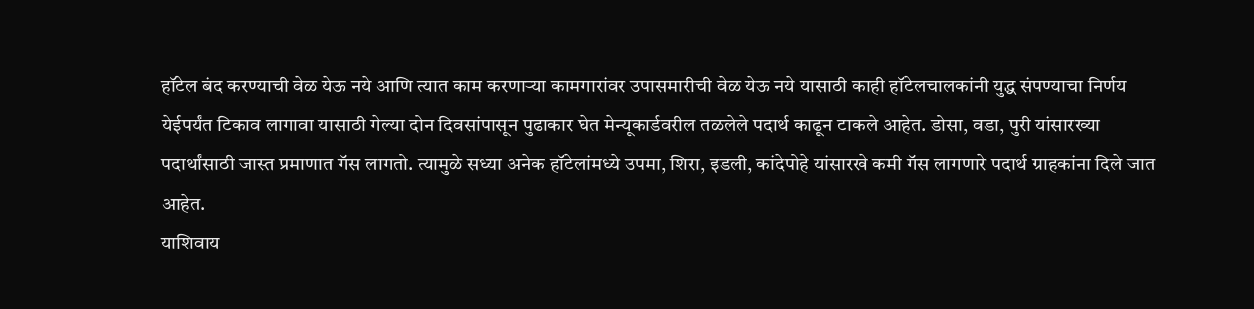हॉटेल बंद करण्याची वेळ येऊ नये आणि त्यात काम करणाऱ्या कामगारांवर उपासमारीची वेळ येऊ नये यासाठी काही हॉटेलचालकांनी युद्ध संपण्याचा निर्णय येईपर्यंत टिकाव लागावा यासाठी गेल्या दोन दिवसांपासून पुढाकार घेत मेन्यूकार्डवरील तळलेले पदार्थ काढून टाकले आहेत. डोसा, वडा, पुरी यांसारख्या पदार्थांसाठी जास्त प्रमाणात गॅस लागतो. त्यामुळे सध्या अनेक हॉटेलांमध्ये उपमा, शिरा, इडली, कांदेपोहे यांसारखे कमी गॅस लागणारे पदार्थ ग्राहकांना दिले जात आहेत.
याशिवाय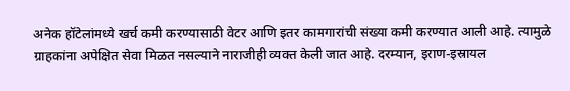अनेक हॉटेलांमध्ये खर्च कमी करण्यासाठी वेटर आणि इतर कामगारांची संख्या कमी करण्यात आली आहे. त्यामुळे ग्राहकांना अपेक्षित सेवा मिळत नसल्याने नाराजीही व्यक्त केली जात आहे. दरम्यान, इराण-इस्रायल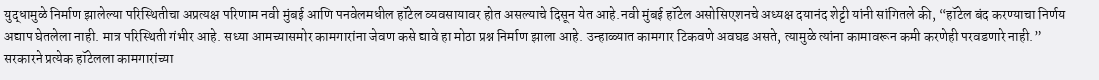युद्धामुळे निर्माण झालेल्या परिस्थितीचा अप्रत्यक्ष परिणाम नवी मुंबई आणि पनवेलमधील हॉटेल व्यवसायावर होत असल्याचे दिसून येत आहे.नवी मुंबई हॉटेल असोसिएशनचे अध्यक्ष दयानंद शेट्टी यांनी सांगितले की, “हॉटेल बंद करण्याचा निर्णय अद्याप घेतलेला नाही. मात्र परिस्थिती गंभीर आहे. सध्या आमच्यासमोर कामगारांना जेवण कसे द्यावे हा मोठा प्रश्न निर्माण झाला आहे. उन्हाळ्यात कामगार टिकवणे अवघड असते, त्यामुळे त्यांना कामावरून कमी करणेही परवडणारे नाही.”
सरकारने प्रत्येक हॉटेलला कामगारांच्या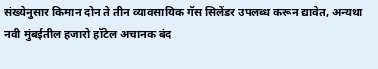संख्येनुसार किमान दोन ते तीन व्यावसायिक गॅस सिलेंडर उपलब्ध करून द्यावेत, अन्यथा नवी मुंबईतील हजारो हॉटेल अचानक बंद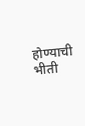होण्याची भीती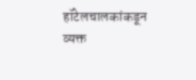हॉटेलचालकांकडून व्यक्त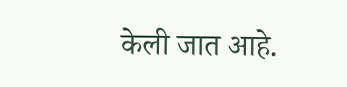केली जात आहे.